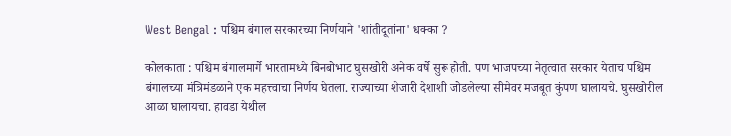West Bengal : पश्चिम बंगाल सरकारच्या निर्णयाने 'शांतीदूतांना' धक्का ?

कोलकाता : पश्चिम बंगालमार्गे भारतामध्ये बिनबोभाट घुसखोरी अनेक वर्षे सुरू होती. पण भाजपच्या नेतृत्वात सरकार येताच पश्चिम बंगालच्या मंत्रिमंडळाने एक महत्त्वाचा निर्णय घेतला. राज्याच्या शेजारी देशाशी जोडलेल्या सीमेवर मजबूत कुंपण घालायचे. घुसखोरील आळा घालायचा. हावडा येथील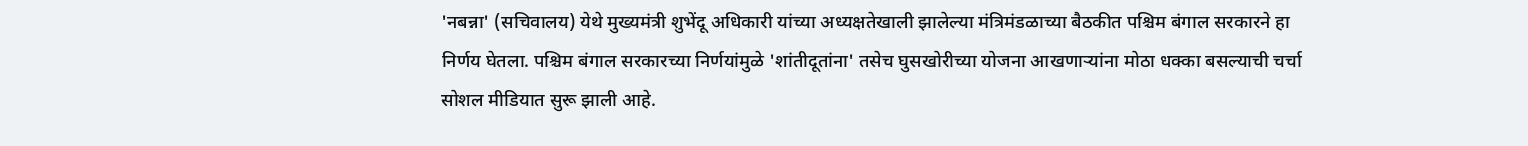'नबन्ना' (सचिवालय) येथे मुख्यमंत्री शुभेंदू अधिकारी यांच्या अध्यक्षतेखाली झालेल्या मंत्रिमंडळाच्या बैठकीत पश्चिम बंगाल सरकारने हा निर्णय घेतला. पश्चिम बंगाल सरकारच्या निर्णयांमुळे 'शांतीदूतांना' तसेच घुसखोरीच्या योजना आखणाऱ्यांना मोठा धक्का बसल्याची चर्चा सोशल मीडियात सुरू झाली आहे.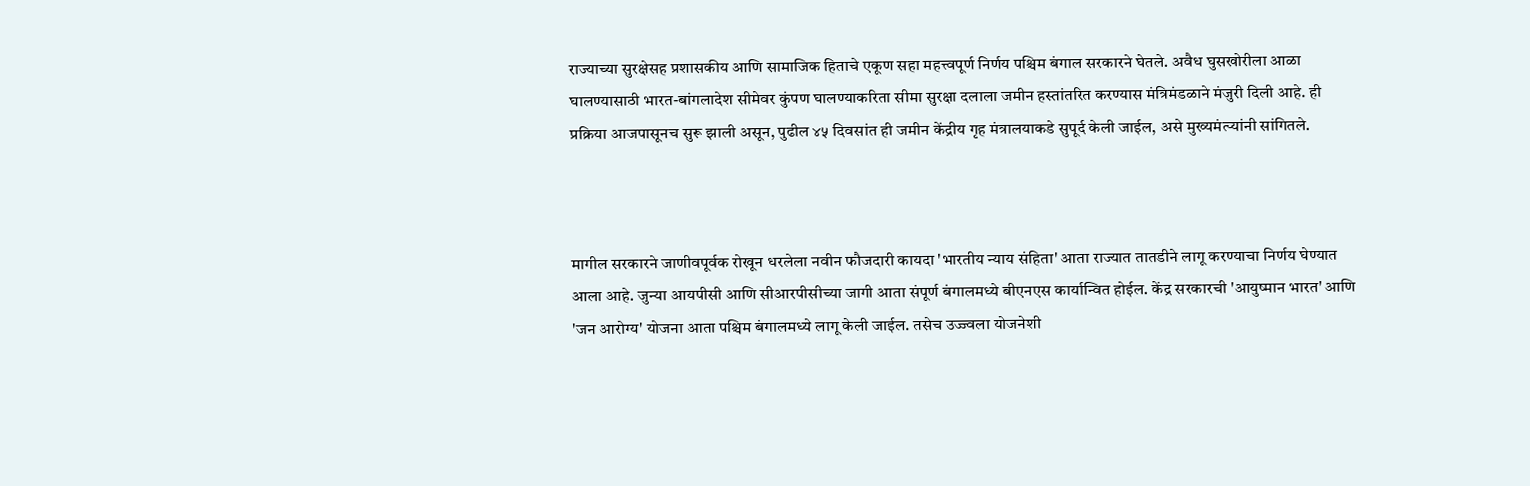राज्याच्या सुरक्षेसह प्रशासकीय आणि सामाजिक हिताचे एकूण सहा महत्त्वपूर्ण निर्णय पश्चिम बंगाल सरकारने घेतले. अवैध घुसखोरीला आळा घालण्यासाठी भारत-बांगलादेश सीमेवर कुंपण घालण्याकरिता सीमा सुरक्षा दलाला जमीन हस्तांतरित करण्यास मंत्रिमंडळाने मंजुरी दिली आहे. ही प्रक्रिया आजपासूनच सुरू झाली असून, पुढील ४५ दिवसांत ही जमीन केंद्रीय गृह मंत्रालयाकडे सुपूर्द केली जाईल, असे मुख्यमंत्र्‍यांनी सांगितले.



मागील सरकारने जाणीवपूर्वक रोखून धरलेला नवीन फौजदारी कायदा 'भारतीय न्याय संहिता' आता राज्यात तातडीने लागू करण्याचा निर्णय घेण्यात आला आहे. जुन्या आयपीसी आणि सीआरपीसीच्या जागी आता संपूर्ण बंगालमध्ये बीएनएस कार्यान्वित होईल. केंद्र सरकारची 'आयुष्मान भारत' आणि 'जन आरोग्य' योजना आता पश्चिम बंगालमध्ये लागू केली जाईल. तसेच उज्ज्वला योजनेशी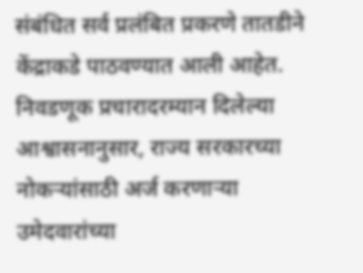संबंधित सर्व प्रलंबित प्रकरणे तातडीने केंद्राकडे पाठवण्यात आली आहेत. निवडणूक प्रचारादरम्यान दिलेल्या आश्वासनानुसार, राज्य सरकारच्या नोकऱ्यांसाठी अर्ज करणाऱ्या उमेदवारांच्या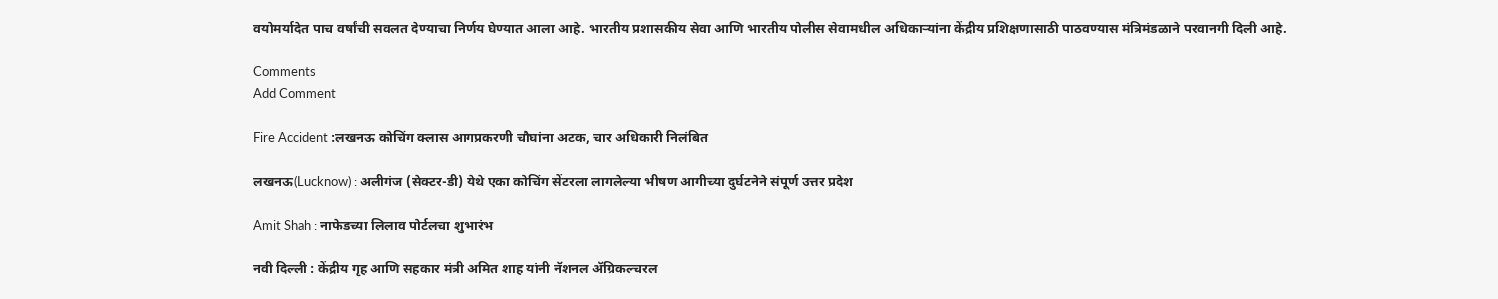वयोमर्यादेत पाच वर्षांची सवलत देण्याचा निर्णय घेण्यात आला आहे. भारतीय प्रशासकीय सेवा आणि भारतीय पोलीस सेवामधील अधिकाऱ्यांना केंद्रीय प्रशिक्षणासाठी पाठवण्यास मंत्रिमंडळाने परवानगी दिली आहे.

Comments
Add Comment

Fire Accident :लखनऊ कोचिंग क्लास आगप्रकरणी चौघांना अटक, चार अधिकारी निलंबित

लखनऊ(Lucknow) : अलीगंज (सेक्टर-डी) येथे एका कोचिंग सेंटरला लागलेल्या भीषण आगीच्या दुर्घटनेने संपूर्ण उत्तर प्रदेश

Amit Shah : नाफेडच्या लिलाव पोर्टलचा शुभारंभ

नवी दिल्ली : केंद्रीय गृह आणि सहकार मंत्री अमित शाह यांनी नॅशनल ॲग्रिकल्चरल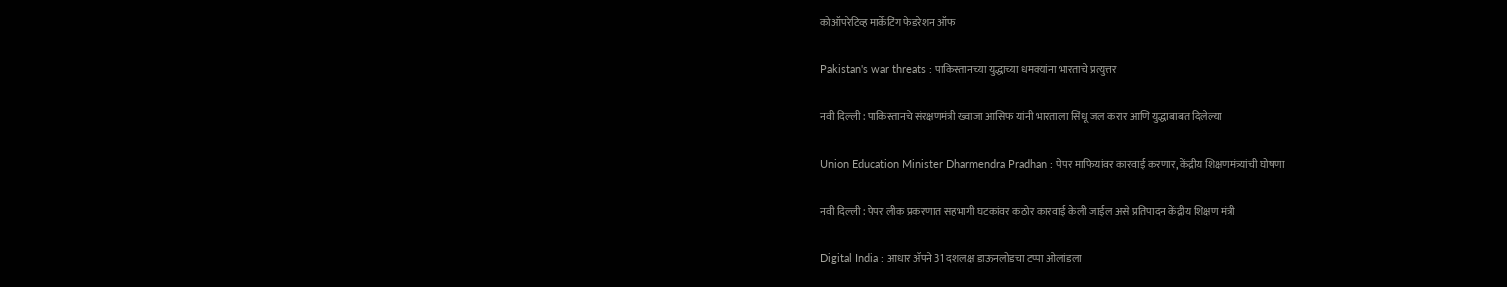कोऑपरेटिव्ह मार्केटिंग फेडरेशन ऑफ

Pakistan's war threats : पाकिस्तानच्या युद्धाच्या धमक्यांना भारताचे प्रत्युत्तर

नवी दिल्ली : पाकिस्तानचे संरक्षणमंत्री ख्वाजा आसिफ यांनी भारताला सिंधू जल करार आणि युद्धाबाबत दिलेल्या

Union Education Minister Dharmendra Pradhan : पेपर माफियांवर कारवाई करणार, केंद्रीय शिक्षणमंत्र्यांची घोषणा

नवी दिल्ली : पेपर लीक प्रकरणात सहभागी घटकांवर कठोर कारवाई केली जाईल असे प्रतिपादन केंद्रीय शिक्षण मंत्री

Digital India : आधार ॲपने 31 दशलक्ष डाऊनलोडचा टप्पा ओलांडला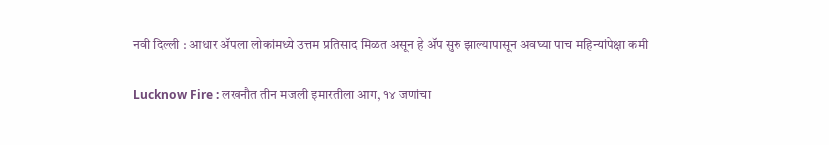नवी दिल्ली : आधार ॲपला लोकांमध्ये उत्तम प्रतिसाद मिळत असून हे ॲप सुरु झाल्यापासून अवघ्या पाच महिन्यांपेक्षा कमी

Lucknow Fire : लखनौत तीन मजली इमारतीला आग, १४ जणांचा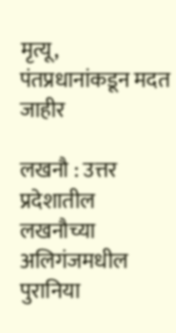मृत्यू, पंतप्रधानांकडून मदत जाहीर

लखनौ : उत्तर प्रदेशातील लखनौच्या अलिगंजमधील पुरानिया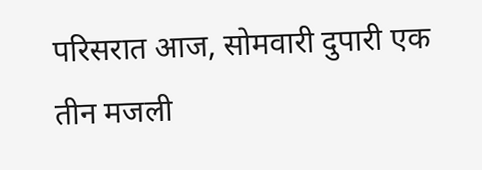परिसरात आज, सोमवारी दुपारी एक तीन मजली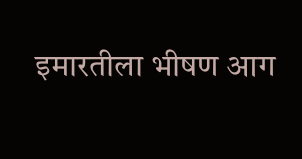इमारतीला भीषण आग